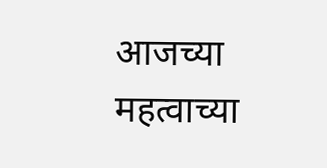आजच्या महत्वाच्या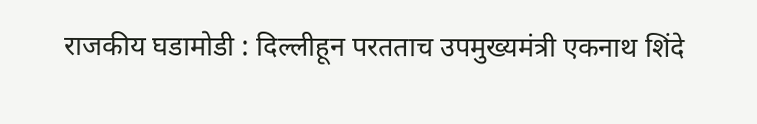राजकीय घडामोडी : दिल्लीहून परतताच उपमुख्यमंत्री एकनाथ शिंदे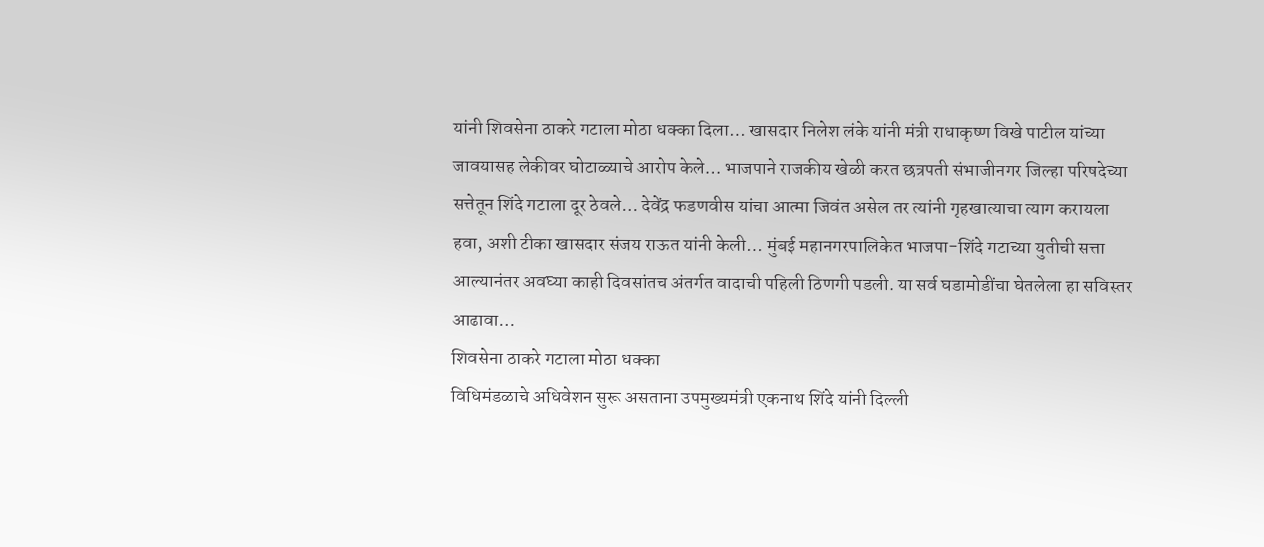यांनी शिवसेना ठाकरे गटाला मोठा धक्का दिला… खासदार निलेश लंके यांनी मंत्री राधाकृष्ण विखे पाटील यांच्या जावयासह लेकीवर घोटाळ्याचे आरोप केले… भाजपाने राजकीय खेळी करत छत्रपती संभाजीनगर जिल्हा परिषदेच्या सत्तेतून शिंदे गटाला दूर ठेवले… देवेंद्र फडणवीस यांचा आत्मा जिवंत असेल तर त्यांनी गृहखात्याचा त्याग करायला हवा, अशी टीका खासदार संजय राऊत यांनी केली… मुंबई महानगरपालिकेत भाजपा-शिंदे गटाच्या युतीची सत्ता आल्यानंतर अवघ्या काही दिवसांतच अंतर्गत वादाची पहिली ठिणगी पडली. या सर्व घडामोडींचा घेतलेला हा सविस्तर आढावा…
शिवसेना ठाकरे गटाला मोठा धक्का
विधिमंडळाचे अधिवेशन सुरू असताना उपमुख्यमंत्री एकनाथ शिंदे यांनी दिल्ली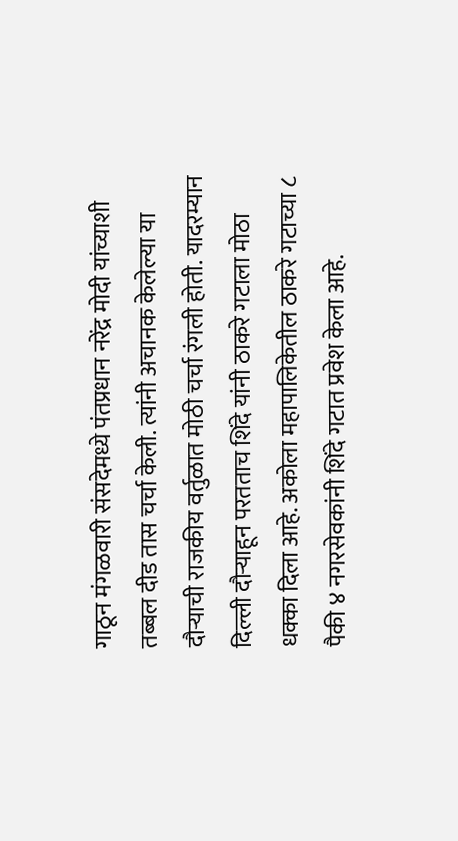गाठून मंगळवारी संसदेमध्ये पंतप्रधान नरेंद्र मोदी यांच्याशी तब्बल दीड तास चर्चा केली. त्यांनी अचानक केलेल्या या दौऱ्याची राजकीय वर्तुळात मोठी चर्चा रंगली होती. यादरम्यान दिल्ली दौऱ्याहून परतताच शिंदे यांनी ठाकरे गटाला मोठा धक्का दिला आहे. अकोला महापालिकेतील ठाकरे गटाच्या ८ पैकी ४ नगरसेवकांनी शिंदे गटात प्रवेश केला आहे.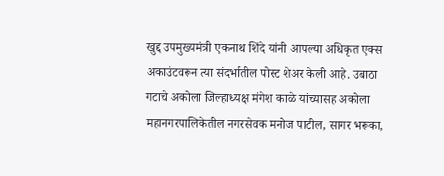खुद्द उपमुख्यमंत्री एकनाथ शिंदे यांनी आपल्या अधिकृत एक्स अकाउंटवरून त्या संदर्भातील पोस्ट शेअर केली आहे. उबाठा गटाचे अकोला जिल्हाध्यक्ष मंगेश काळे यांच्यासह अकोला महानगरपालिकेतील नगरसेवक मनोज पाटील, सागर भरूका,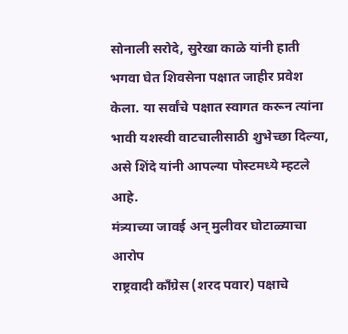सोनाली सरोदे, सुरेखा काळे यांनी हाती भगवा घेत शिवसेना पक्षात जाहीर प्रवेश केला. या सर्वांचे पक्षात स्वागत करून त्यांना भावी यशस्वी वाटचालीसाठी शुभेच्छा दिल्या, असे शिंदे यांनी आपल्या पोस्टमध्ये म्हटले आहे.
मंत्र्याच्या जावई अन् मुलीवर घोटाळ्याचा आरोप
राष्ट्रवादी काँग्रेस (शरद पवार) पक्षाचे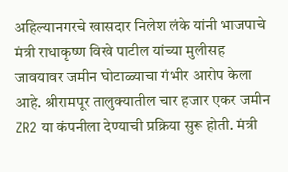अहिल्यानगरचे खासदार निलेश लंके यांनी भाजपाचे मंत्री राधाकृष्ण विखे पाटील यांच्या मुलीसह जावयावर जमीन घोटाळ्याचा गंभीर आरोप केला आहे. श्रीरामपूर तालुक्यातील चार हजार एकर जमीन ZR2 या कंपनीला देण्याची प्रक्रिया सुरू होती. मंत्री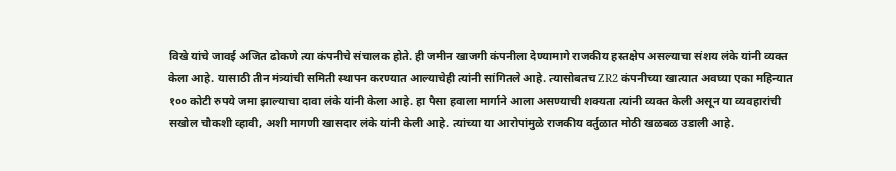विखे यांचे जावई अजित ढोकणे त्या कंपनीचे संचालक होते. ही जमीन खाजगी कंपनीला देण्यामागे राजकीय हस्तक्षेप असल्याचा संशय लंके यांनी व्यक्त केला आहे. यासाठी तीन मंत्र्यांची समिती स्थापन करण्यात आल्याचेही त्यांनी सांगितले आहे. त्यासोबतच ZR2 कंपनीच्या खात्यात अवघ्या एका महिन्यात १०० कोटी रुपये जमा झाल्याचा दावा लंके यांनी केला आहे. हा पैसा हवाला मार्गाने आला असण्याची शक्यता त्यांनी व्यक्त केली असून या व्यवहारांची सखोल चौकशी व्हावी, अशी मागणी खासदार लंके यांनी केली आहे. त्यांच्या या आरोपांमुळे राजकीय वर्तुळात मोठी खळबळ उडाली आहे.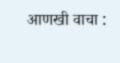आणखी वाचा :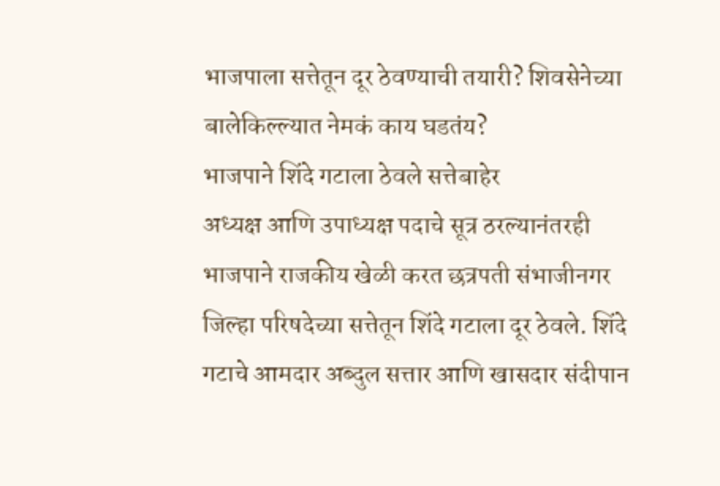भाजपाला सत्तेतून दूर ठेवण्याची तयारी? शिवसेनेच्या बालेकिल्ल्यात नेमकं काय घडतंय?
भाजपाने शिंदे गटाला ठेवले सत्तेबाहेर
अध्यक्ष आणि उपाध्यक्ष पदाचे सूत्र ठरल्यानंतरही भाजपाने राजकीय खेळी करत छत्रपती संभाजीनगर जिल्हा परिषदेच्या सत्तेतून शिंदे गटाला दूर ठेवले. शिंदे गटाचे आमदार अब्दुल सत्तार आणि खासदार संदीपान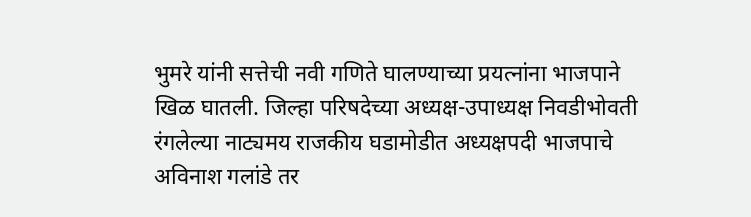भुमरे यांनी सत्तेची नवी गणिते घालण्याच्या प्रयत्नांना भाजपाने खिळ घातली. जिल्हा परिषदेच्या अध्यक्ष-उपाध्यक्ष निवडीभोवती रंगलेल्या नाट्यमय राजकीय घडामोडीत अध्यक्षपदी भाजपाचे अविनाश गलांडे तर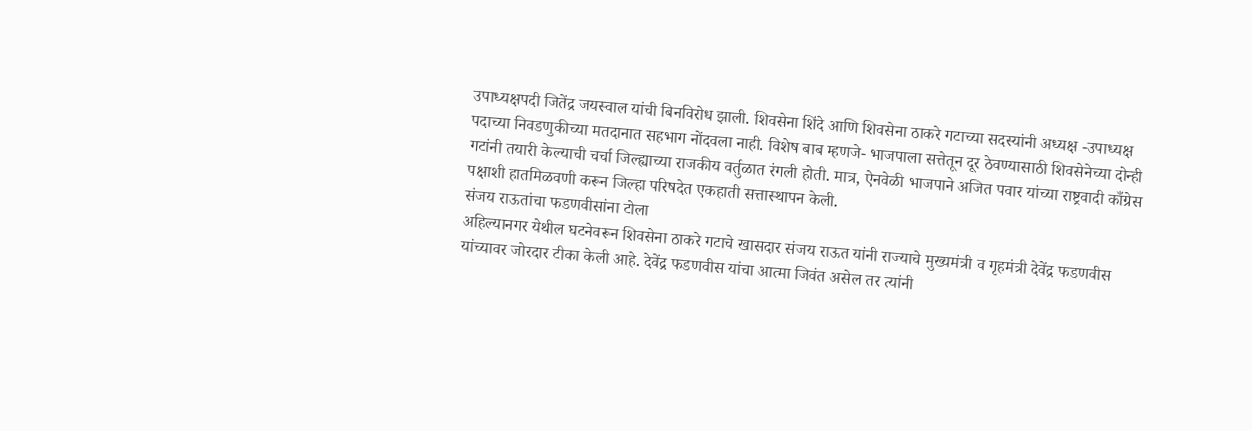उपाध्यक्षपदी जितेंद्र जयस्वाल यांची बिनविरोध झाली. शिवसेना शिंदे आणि शिवसेना ठाकरे गटाच्या सदस्यांनी अध्यक्ष -उपाध्यक्ष पदाच्या निवडणुकीच्या मतदानात सहभाग नोंदवला नाही. विशेष बाब म्हणजे- भाजपाला सत्तेतून दूर ठेवण्यासाठी शिवसेनेच्या दोन्ही गटांनी तयारी केल्याची चर्चा जिल्ह्याच्या राजकीय वर्तुळात रंगली होती. मात्र, ऐनवेळी भाजपाने अजित पवार यांच्या राष्ट्रवादी काँग्रेस पक्षाशी हातमिळवणी करून जिल्हा परिषदेत एकहाती सत्तास्थापन केली.
संजय राऊतांचा फडणवीसांना टोला
अहिल्यानगर येथील घटनेवरून शिवसेना ठाकरे गटाचे खासदार संजय राऊत यांनी राज्याचे मुख्यमंत्री व गृहमंत्री देवेंद्र फडणवीस यांच्यावर जोरदार टीका केली आहे. देवेंद्र फडणवीस यांचा आत्मा जिवंत असेल तर त्यांनी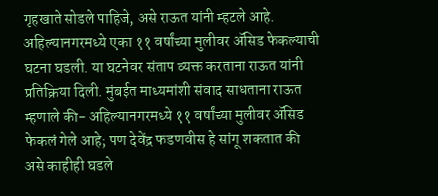गृहखाते सोडले पाहिजे, असे राऊत यांनी म्हटले आहे. अहिल्यानगरमध्ये एका ११ वर्षांच्या मुलीवर ॲसिड फेकल्याची घटना घडली. या घटनेवर संताप व्यक्त करताना राऊत यांनी प्रतिक्रिया दिली. मुंबईत माध्यमांशी संवाद साधताना राऊत म्हणाले की- अहिल्यानगरमध्ये ११ वर्षांच्या मुलीवर ॲसिड फेकलं गेले आहे; पण देवेंद्र फडणवीस हे सांगू शकतात की असे काहीही घडले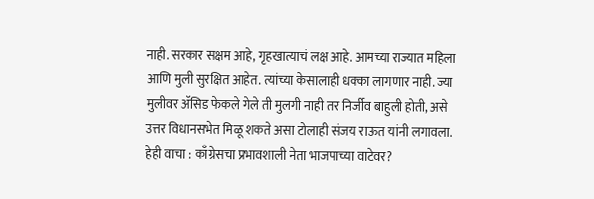नाही. सरकार सक्षम आहे, गृहखात्याचं लक्ष आहे. आमच्या राज्यात महिला आणि मुली सुरक्षित आहेत. त्यांच्या केसालाही धक्का लागणार नाही. ज्या मुलीवर ॲसिड फेकले गेले ती मुलगी नाही तर निर्जीव बाहुली होती, असे उत्तर विधानसभेत मिळू शकते असा टोलाही संजय राऊत यांनी लगावला.
हेही वाचा : काँग्रेसचा प्रभावशाली नेता भाजपाच्या वाटेवर?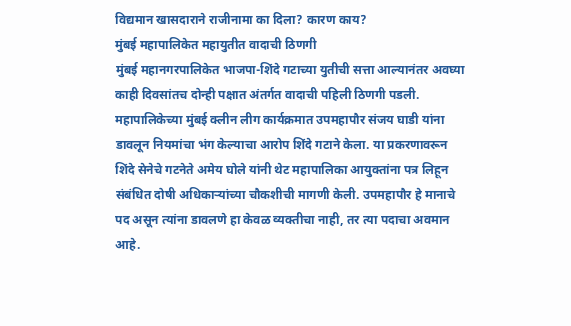विद्यमान खासदाराने राजीनामा का दिला? कारण काय?
मुंबई महापालिकेत महायुतीत वादाची ठिणगी
मुंबई महानगरपालिकेत भाजपा-शिंदे गटाच्या युतीची सत्ता आल्यानंतर अवघ्या काही दिवसांतच दोन्ही पक्षात अंतर्गत वादाची पहिली ठिणगी पडली. महापालिकेच्या मुंबई क्लीन लीग कार्यक्रमात उपमहापौर संजय घाडी यांना डावलून नियमांचा भंग केल्याचा आरोप शिंदे गटाने केला. या प्रकरणावरून शिंदे सेनेचे गटनेते अमेय घोले यांनी थेट महापालिका आयुक्तांना पत्र लिहून संबंधित दोषी अधिकाऱ्यांच्या चौकशीची मागणी केली. उपमहापौर हे मानाचे पद असून त्यांना डावलणे हा केवळ व्यक्तीचा नाही, तर त्या पदाचा अवमान आहे.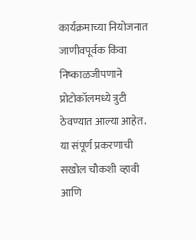कार्यक्रमाच्या नियोजनात जाणीवपूर्वक किंवा निष्काळजीपणाने प्रोटोकॉलमध्ये त्रुटी ठेवण्यात आल्या आहेत. या संपूर्ण प्रकरणाची सखोल चौकशी व्हावी आणि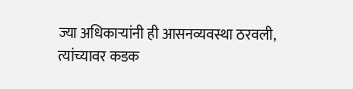ज्या अधिकाऱ्यांनी ही आसनव्यवस्था ठरवली, त्यांच्यावर कडक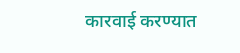कारवाई करण्यात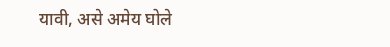यावी, असे अमेय घोले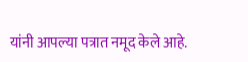यांनी आपल्या पत्रात नमूद केले आहे.